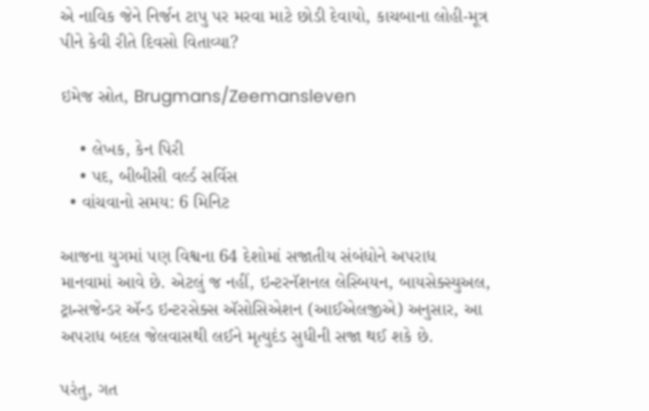એ નાવિક જેને નિર્જન ટાપુ પર મરવા માટે છોડી દેવાયો, કાચબાના લોહી-મૂત્ર પીને કેવી રીતે દિવસો વિતાવ્યા?

ઇમેજ સ્રોત, Brugmans/Zeemansleven

    • લેખક, કેન પિરી
    • પદ, બીબીસી વર્લ્ડ સર્વિસ
  • વાંચવાનો સમય: 6 મિનિટ

આજના યુગમાં પણ વિશ્વના 64 દેશોમાં સજાતીય સંબંધોને અપરાધ માનવામાં આવે છે. એટલું જ નહીં, ઇન્ટરનૅશનલ લેસ્બિયન, બાયસેક્સ્યુઅલ, ટ્રાન્સજેન્ડર ઍન્ડ ઇન્ટરસેક્સ ઍસોસિએશન (આઈએલજીએ) અનુસાર, આ અપરાધ બદલ જેલવાસથી લઈને મૃત્યુદંડ સુધીની સજા થઈ શકે છે.

પરંતુ, ગત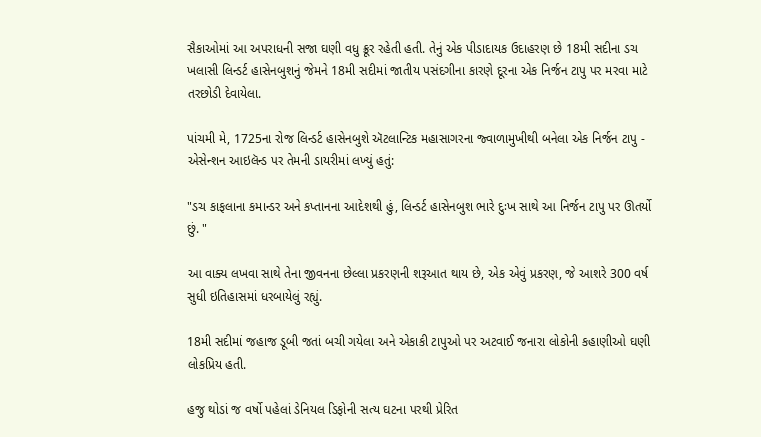સૈકાઓમાં આ અપરાધની સજા ઘણી વધુ ક્રૂર રહેતી હતી. તેનું એક પીડાદાયક ઉદાહરણ છે 18મી સદીના ડચ ખલાસી લિન્ડર્ટ હાસેનબુશનું જેમને 18મી સદીમાં જાતીય પસંદગીના કારણે દૂરના એક નિર્જન ટાપુ પર મરવા માટે તરછોડી દેવાયેલા.

પાંચમી મે, 1725ના રોજ લિન્ડર્ટ હાસેનબુશે ઍટલાન્ટિક મહાસાગરના જ્વાળામુખીથી બનેલા એક નિર્જન ટાપુ - એસેન્શન આઇલૅન્ડ પર તેમની ડાયરીમાં લખ્યું હતું:

"ડચ કાફલાના કમાન્ડર અને કપ્તાનના આદેશથી હું, લિન્ડર્ટ હાસેનબુશ ભારે દુઃખ સાથે આ નિર્જન ટાપુ પર ઊતર્યો છું. "

આ વાક્ય લખવા સાથે તેના જીવનના છેલ્લા પ્રકરણની શરૂઆત થાય છે, એક એવું પ્રકરણ, જે આશરે 300 વર્ષ સુધી ઇતિહાસમાં ધરબાયેલું રહ્યું.

18મી સદીમાં જહાજ ડૂબી જતાં બચી ગયેલા અને એકાકી ટાપુઓ પર અટવાઈ જનારા લોકોની કહાણીઓ ઘણી લોકપ્રિય હતી.

હજુ થોડાં જ વર્ષો પહેલાં ડેનિયલ ડિફોની સત્ય ઘટના પરથી પ્રેરિત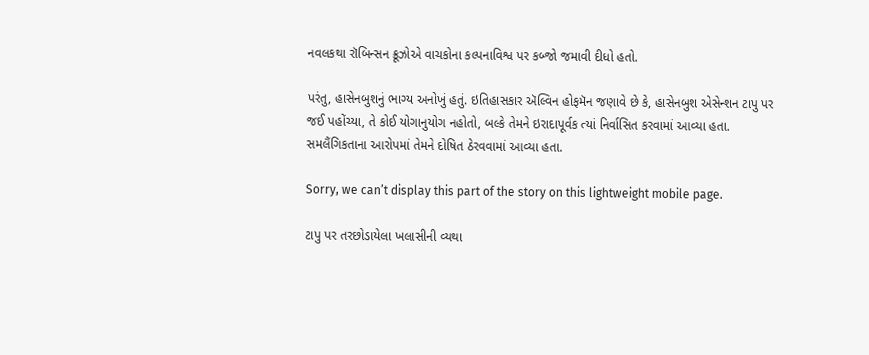નવલકથા રૉબિન્સન ક્રૂઝોએ વાચકોના કલ્પનાવિશ્વ પર કબ્જો જમાવી દીધો હતો.

પરંતુ, હાસેનબુશનું ભાગ્ય અનોખું હતું. ઇતિહાસકાર ઍલ્વિન હોફમૅન જણાવે છે કે, હાસેનબુશ એસેન્શન ટાપુ પર જઈ પહોંચ્યા, તે કોઈ યોગાનુયોગ નહોતો, બલ્કે તેમને ઇરાદાપૂર્વક ત્યાં નિર્વાસિત કરવામાં આવ્યા હતા. સમલૈંગિકતાના આરોપમાં તેમને દોષિત ઠેરવવામાં આવ્યા હતા.

Sorry, we can’t display this part of the story on this lightweight mobile page.

ટાપુ પર તરછોડાયેલા ખલાસીની વ્યથા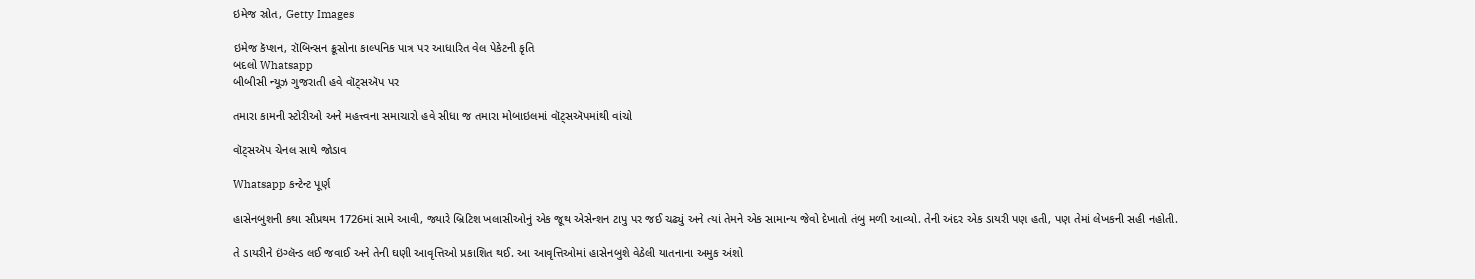ઇમેજ સ્રોત, Getty Images

ઇમેજ કૅપ્શન, રૉબિન્સન ક્રૂસોના કાલ્પનિક પાત્ર પર આધારિત વેલ પેકેટની કૃતિ
બદલો Whatsapp
બીબીસી ન્યૂઝ ગુજરાતી હવે વૉટ્સઍપ પર

તમારા કામની સ્ટોરીઓ અને મહત્ત્વના સમાચારો હવે સીધા જ તમારા મોબાઇલમાં વૉટ્સઍપમાંથી વાંચો

વૉટ્સઍપ ચેનલ સાથે જોડાવ

Whatsapp કન્ટેન્ટ પૂર્ણ

હાસેનબુશની કથા સૌપ્રથમ 1726માં સામે આવી, જ્યારે બ્રિટિશ ખલાસીઓનું એક જૂથ એસેન્શન ટાપુ પર જઈ ચઢ્યું અને ત્યાં તેમને એક સામાન્ય જેવો દેખાતો તંબુ મળી આવ્યો. તેની અંદર એક ડાયરી પણ હતી, પણ તેમાં લેખકની સહી નહોતી.

તે ડાયરીને ઇંગ્લૅન્ડ લઈ જવાઈ અને તેની ઘણી આવૃત્તિઓ પ્રકાશિત થઈ. આ આવૃત્તિઓમાં હાસેનબુશે વેઠેલી યાતનાના અમુક અંશો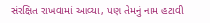સંરક્ષિત રાખવામાં આવ્યા, પણ તેમનું નામ હટાવી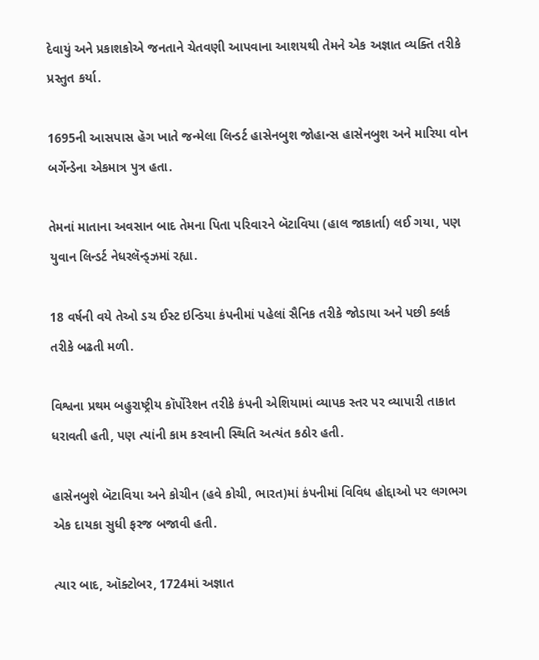દેવાયું અને પ્રકાશકોએ જનતાને ચેતવણી આપવાના આશયથી તેમને એક અજ્ઞાત વ્યક્તિ તરીકે પ્રસ્તુત કર્યા.

1695ની આસપાસ હૅગ ખાતે જન્મેલા લિન્ડર્ટ હાસેનબુશ જોહાન્સ હાસેનબુશ અને મારિયા વોન બર્ગેન્ડેના એકમાત્ર પુત્ર હતા.

તેમનાં માતાના અવસાન બાદ તેમના પિતા પરિવારને બૅટાવિયા (હાલ જાકાર્તા) લઈ ગયા, પણ યુવાન લિન્ડર્ટ નેધરલૅન્ડ્ઝમાં રહ્યા.

18 વર્ષની વયે તેઓ ડચ ઈસ્ટ ઇન્ડિયા કંપનીમાં પહેલાં સૈનિક તરીકે જોડાયા અને પછી ક્લર્ક તરીકે બઢતી મળી.

વિશ્વના પ્રથમ બહુરાષ્ટ્રીય કૉર્પોરેશન તરીકે કંપની એશિયામાં વ્યાપક સ્તર પર વ્યાપારી તાકાત ધરાવતી હતી, પણ ત્યાંની કામ કરવાની સ્થિતિ અત્યંત કઠોર હતી.

હાસેનબુશે બૅટાવિયા અને કોચીન (હવે કોચી, ભારત)માં કંપનીમાં વિવિધ હોદ્દાઓ પર લગભગ એક દાયકા સુધી ફરજ બજાવી હતી.

ત્યાર બાદ, ઑક્ટોબર, 1724માં અજ્ઞાત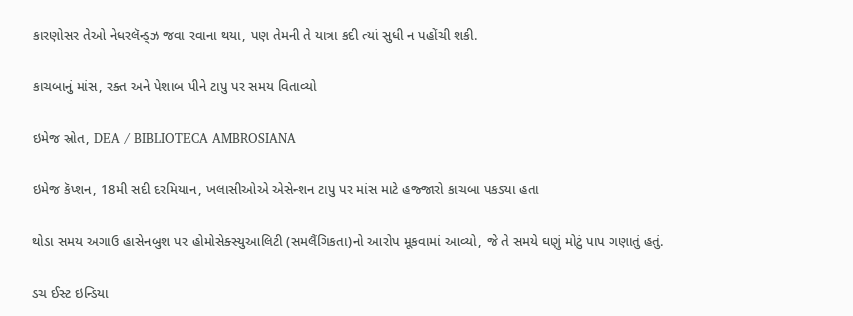કારણોસર તેઓ નેધરલૅન્ડ્ઝ જવા રવાના થયા, પણ તેમની તે યાત્રા કદી ત્યાં સુધી ન પહોંચી શકી.

કાચબાનું માંસ, રક્ત અને પેશાબ પીને ટાપુ પર સમય વિતાવ્યો

ઇમેજ સ્રોત, DEA / BIBLIOTECA AMBROSIANA

ઇમેજ કૅપ્શન, 18મી સદી દરમિયાન, ખલાસીઓએ એસેન્શન ટાપુ પર માંસ માટે હજ્જારો કાચબા પકડ્યા હતા

થોડા સમય અગાઉ હાસેનબુશ પર હોમોસેક્સ્યુઆલિટી (સમલૈંગિકતા)નો આરોપ મૂકવામાં આવ્યો, જે તે સમયે ઘણું મોટું પાપ ગણાતું હતું.

ડચ ઈસ્ટ ઇન્ડિયા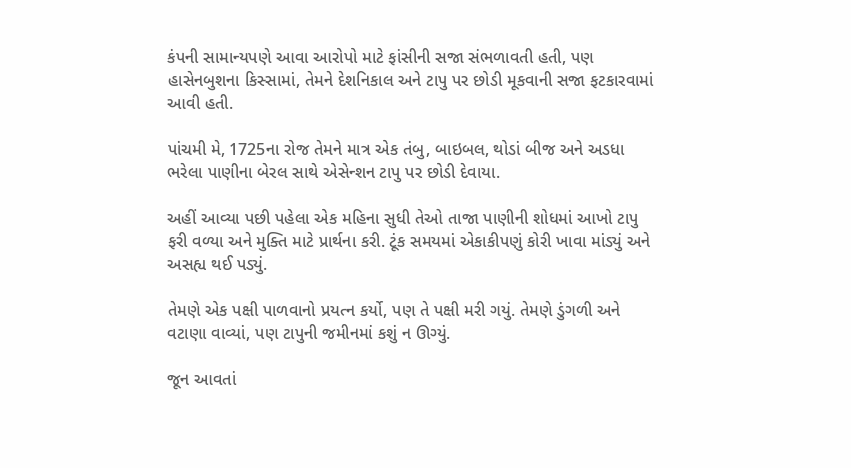કંપની સામાન્યપણે આવા આરોપો માટે ફાંસીની સજા સંભળાવતી હતી, પણ હાસેનબુશના કિસ્સામાં, તેમને દેશનિકાલ અને ટાપુ પર છોડી મૂકવાની સજા ફટકારવામાં આવી હતી.

પાંચમી મે, 1725ના રોજ તેમને માત્ર એક તંબુ, બાઇબલ, થોડાં બીજ અને અડધા ભરેલા પાણીના બેરલ સાથે એસેન્શન ટાપુ પર છોડી દેવાયા.

અહીં આવ્યા પછી પહેલા એક મહિના સુધી તેઓ તાજા પાણીની શોધમાં આખો ટાપુ ફરી વળ્યા અને મુક્તિ માટે પ્રાર્થના કરી. ટૂંક સમયમાં એકાકીપણું કોરી ખાવા માંડ્યું અને અસહ્ય થઈ પડ્યું.

તેમણે એક પક્ષી પાળવાનો પ્રયત્ન કર્યો, પણ તે પક્ષી મરી ગયું. તેમણે ડુંગળી અને વટાણા વાવ્યાં, પણ ટાપુની જમીનમાં કશું ન ઊગ્યું.

જૂન આવતાં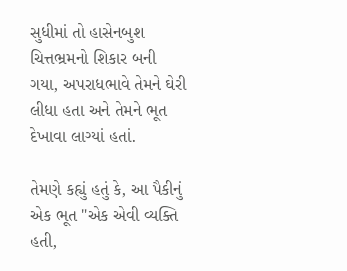સુધીમાં તો હાસેનબુશ ચિત્તભ્રમનો શિકાર બની ગયા, અપરાધભાવે તેમને ઘેરી લીધા હતા અને તેમને ભૂત દેખાવા લાગ્યાં હતાં.

તેમણે કહ્યું હતું કે, આ પૈકીનું એક ભૂત "એક એવી વ્યક્તિ હતી,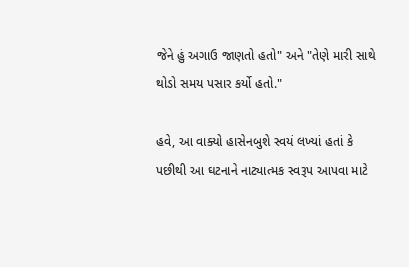જેને હું અગાઉ જાણતો હતો" અને "તેણે મારી સાથે થોડો સમય પસાર કર્યો હતો."

હવે, આ વાક્યો હાસેનબુશે સ્વયં લખ્યાં હતાં કે પછીથી આ ઘટનાને નાટ્યાત્મક સ્વરૂપ આપવા માટે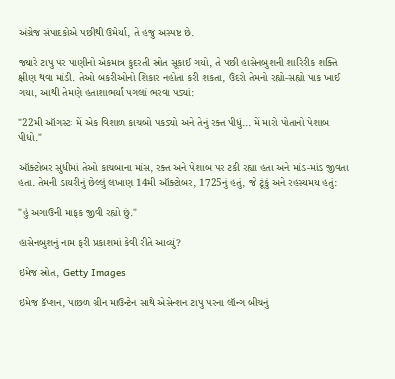અંગ્રેજ સંપાદકોએ પછીથી ઉમેર્યા, તે હજુ અસ્પષ્ટ છે.

જ્યારે ટાપુ પર પાણીનો એકમાત્ર કુદરતી સ્રોત સૂકાઈ ગયો, તે પછી હાસેનબુશની શારિરીક શક્તિ ક્ષીણ થવા માંડી. તેઓ બકરીઓનો શિકાર નહોતા કરી શકતા, ઉંદરો તેમનો રહ્યો-સહ્યો પાક ખાઈ ગયા, આથી તેમણે હતાશાભર્યાં પગલાં ભરવા પડ્યાં:

"22મી ઑગસ્ટઃ મેં એક વિશાળ કાચબો પકડ્યો અને તેનું રક્ત પીધું... મેં મારો પોતાનો પેશાબ પીધો."

ઑક્ટોબર સુધીમાં તેઓ કાચબાના માંસ, રક્ત અને પેશાબ પર ટકી રહ્યા હતા અને માંડ-માંડ જીવતા હતા. તેમની ડાયરીનું છેલ્લું લખાણ 14મી ઑક્ટોબર, 1725નું હતું, જે ટૂંકું અને રહસ્યમય હતું:

"હું અગાઉની માફક જીવી રહ્યો છું."

હાસેનબુશનું નામ ફરી પ્રકાશમાં કેવી રીતે આવ્યું?

ઇમેજ સ્રોત, Getty Images

ઇમેજ કૅપ્શન, પાછળ ગ્રીન માઉન્ટેન સાથે એસેન્શન ટાપુ પરના લૉન્ગ બીચનું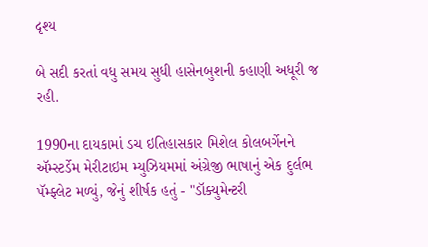દૃશ્ય

બે સદી કરતાં વધુ સમય સુધી હાસેનબુશની કહાણી અધૂરી જ રહી.

1990ના દાયકામાં ડચ ઇતિહાસકાર મિશેલ કોલબર્ગેનને ઍમ્સ્ટર્ડેમ મેરીટાઇમ મ્યુઝિયમમાં અંગ્રેજી ભાષાનું એક દુર્લભ પૅમ્ફ્લેટ મળ્યું, જેનું શીર્ષક હતું - "ડૉક્યુમેન્ટરી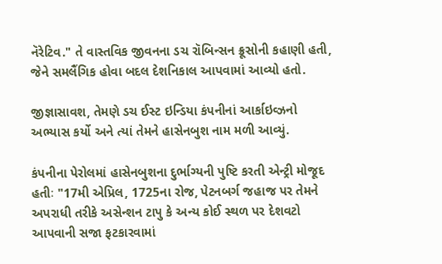નૅરેટિવ." તે વાસ્તવિક જીવનના ડચ રૉબિન્સન ક્રૂસોની કહાણી હતી, જેને સમલૈંગિક હોવા બદલ દેશનિકાલ આપવામાં આવ્યો હતો.

જીજ્ઞાસાવશ, તેમણે ડચ ઈસ્ટ ઇન્ડિયા કંપનીનાં આર્કાઇવ્ઝનો અભ્યાસ કર્યો અને ત્યાં તેમને હાસેનબુશ નામ મળી આવ્યું.

કંપનીના પેરોલમાં હાસેનબુશના દુર્ભાગ્યની પુષ્ટિ કરતી એન્ટ્રી મોજૂદ હતીઃ "17મી એપ્રિલ, 1725ના રોજ, પેટનબર્ગ જહાજ પર તેમને અપરાધી તરીકે અસેન્શન ટાપુ કે અન્ય કોઈ સ્થળ પર દેશવટો આપવાની સજા ફટકારવામાં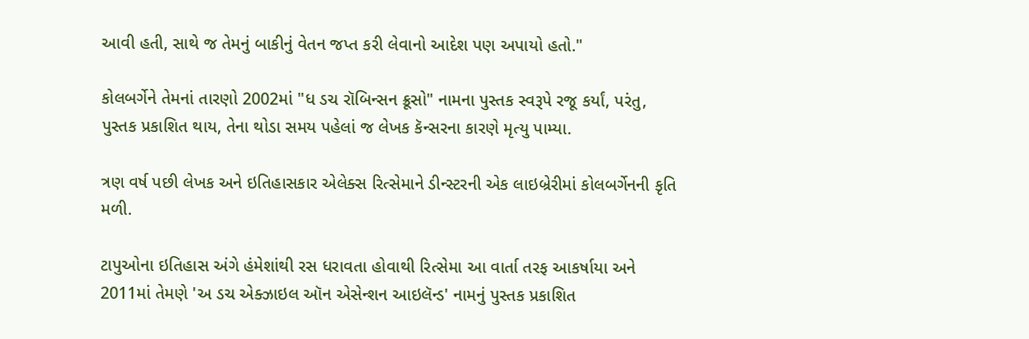આવી હતી, સાથે જ તેમનું બાકીનું વેતન જપ્ત કરી લેવાનો આદેશ પણ અપાયો હતો."

કોલબર્ગેને તેમનાં તારણો 2002માં "ધ ડચ રૉબિન્સન ક્રૂસો" નામના પુસ્તક સ્વરૂપે રજૂ કર્યાં, પરંતુ, પુસ્તક પ્રકાશિત થાય, તેના થોડા સમય પહેલાં જ લેખક કૅન્સરના કારણે મૃત્યુ પામ્યા.

ત્રણ વર્ષ પછી લેખક અને ઇતિહાસકાર એલેક્સ રિત્સેમાને ડીન્સ્ટરની એક લાઇબ્રેરીમાં કોલબર્ગેનની કૃતિ મળી.

ટાપુઓના ઇતિહાસ અંગે હંમેશાંથી રસ ધરાવતા હોવાથી રિત્સેમા આ વાર્તા તરફ આકર્ષાયા અને 2011માં તેમણે 'અ ડચ એક્ઝાઇલ ઑન એસેન્શન આઇલૅન્ડ' નામનું પુસ્તક પ્રકાશિત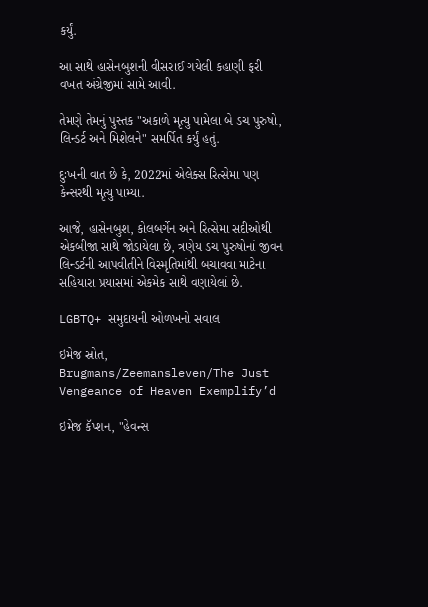કર્યું.

આ સાથે હાસેનબુશની વીસરાઈ ગયેલી કહાણી ફરી વખત અંગ્રેજીમાં સામે આવી.

તેમણે તેમનું પુસ્તક "અકાળે મૃત્યુ પામેલા બે ડચ પુરુષો, લિન્ડર્ટ અને મિશેલને" સમર્પિત કર્યું હતું.

દુઃખની વાત છે કે, 2022માં એલેક્સ રિત્સેમા પણ કેન્સરથી મૃત્યુ પામ્યા.

આજે, હાસેનબુશ, કોલબર્ગેન અને રિત્સેમા સદીઓથી એકબીજા સાથે જોડાયેલા છે, ત્રણેય ડચ પુરુષોનાં જીવન લિન્ડર્ટની આપવીતીને વિસ્મૃતિમાંથી બચાવવા માટેના સહિયારા પ્રયાસમાં એકમેક સાથે વણાયેલાં છે.

LGBTQ+ સમુદાયની ઓળખનો સવાલ

ઇમેજ સ્રોત, Brugmans/Zeemansleven/The Just Vengeance of Heaven Exemplify’d

ઇમેજ કૅપ્શન, "હેવન્સ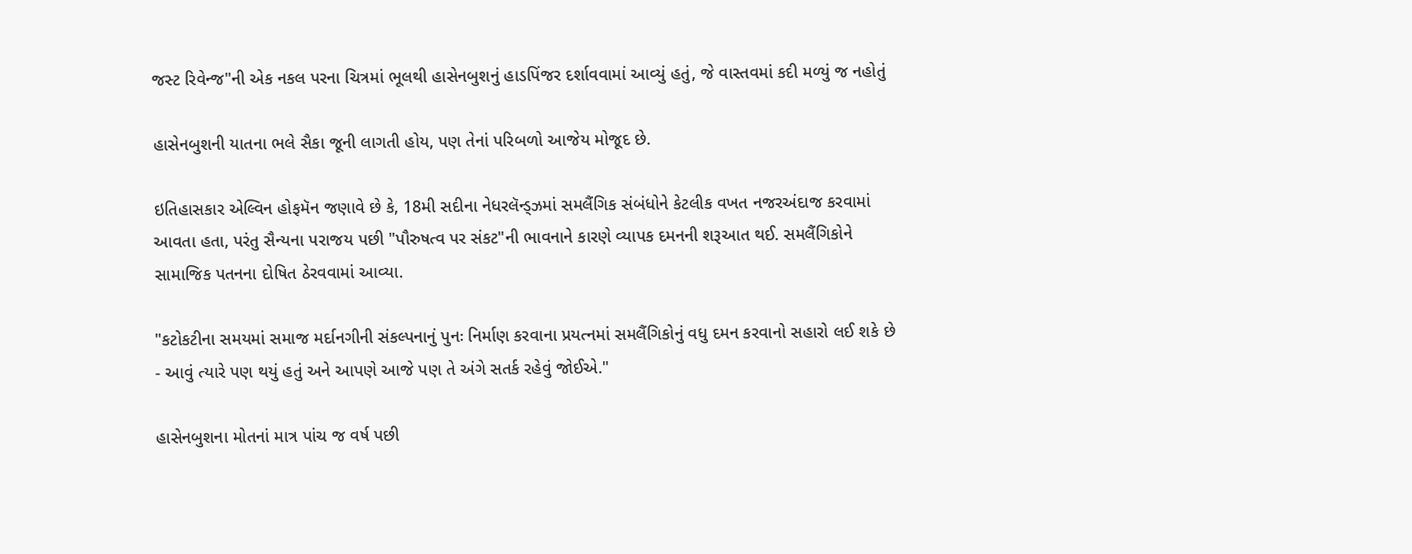જસ્ટ રિવેન્જ"ની એક નકલ પરના ચિત્રમાં ભૂલથી હાસેનબુશનું હાડપિંજર દર્શાવવામાં આવ્યું હતું, જે વાસ્તવમાં કદી મળ્યું જ નહોતું

હાસેનબુશની યાતના ભલે સૈકા જૂની લાગતી હોય, પણ તેનાં પરિબળો આજેય મોજૂદ છે.

ઇતિહાસકાર એલ્વિન હોફમૅન જણાવે છે કે, 18મી સદીના નેધરલૅન્ડ્ઝમાં સમલૈંગિક સંબંધોને કેટલીક વખત નજરઅંદાજ કરવામાં આવતા હતા, પરંતુ સૈન્યના પરાજય પછી "પૌરુષત્વ પર સંકટ"ની ભાવનાને કારણે વ્યાપક દમનની શરૂઆત થઈ. સમલૈંગિકોને સામાજિક પતનના દોષિત ઠેરવવામાં આવ્યા.

"કટોકટીના સમયમાં સમાજ મર્દાનગીની સંકલ્પનાનું પુનઃ નિર્માણ કરવાના પ્રયત્નમાં સમલૈંગિકોનું વધુ દમન કરવાનો સહારો લઈ શકે છે - આવું ત્યારે પણ થયું હતું અને આપણે આજે પણ તે અંગે સતર્ક રહેવું જોઈએ."

હાસેનબુશના મોતનાં માત્ર પાંચ જ વર્ષ પછી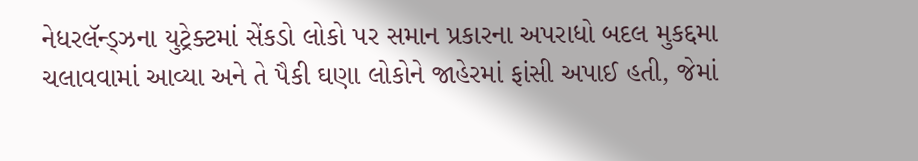નેધરલૅન્ડ્ઝના યુટ્રેક્ટમાં સેંકડો લોકો પર સમાન પ્રકારના અપરાધો બદલ મુકદ્દમા ચલાવવામાં આવ્યા અને તે પૈકી ઘણા લોકોને જાહેરમાં ફાંસી અપાઈ હતી, જેમાં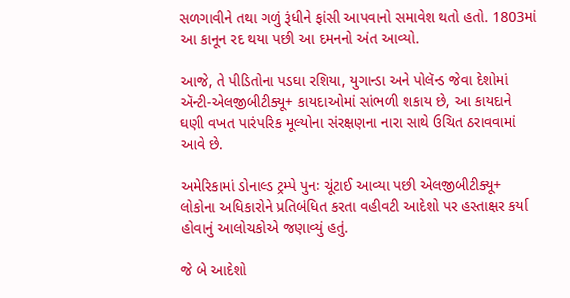સળગાવીને તથા ગળું રૂંધીને ફાંસી આપવાનો સમાવેશ થતો હતો. 1803માં આ કાનૂન રદ થયા પછી આ દમનનો અંત આવ્યો.

આજે, તે પીડિતોના પડઘા રશિયા, યુગાન્ડા અને પોલૅન્ડ જેવા દેશોમાં ઍન્ટી-એલજીબીટીક્યૂ+ કાયદાઓમાં સાંભળી શકાય છે, આ કાયદાને ઘણી વખત પારંપરિક મૂલ્યોના સંરક્ષણના નારા સાથે ઉચિત ઠરાવવામાં આવે છે.

અમેરિકામાં ડોનાલ્ડ ટ્રમ્પે પુનઃ ચૂંટાઈ આવ્યા પછી એલજીબીટીક્યૂ+ લોકોના અધિકારોને પ્રતિબંધિત કરતા વહીવટી આદેશો પર હસ્તાક્ષર કર્યા હોવાનું આલોચકોએ જણાવ્યું હતું.

જે બે આદેશો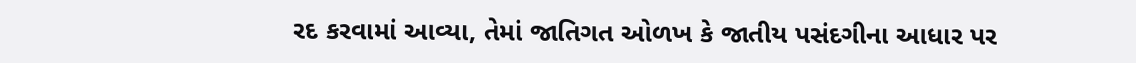રદ કરવામાં આવ્યા, તેમાં જાતિગત ઓળખ કે જાતીય પસંદગીના આધાર પર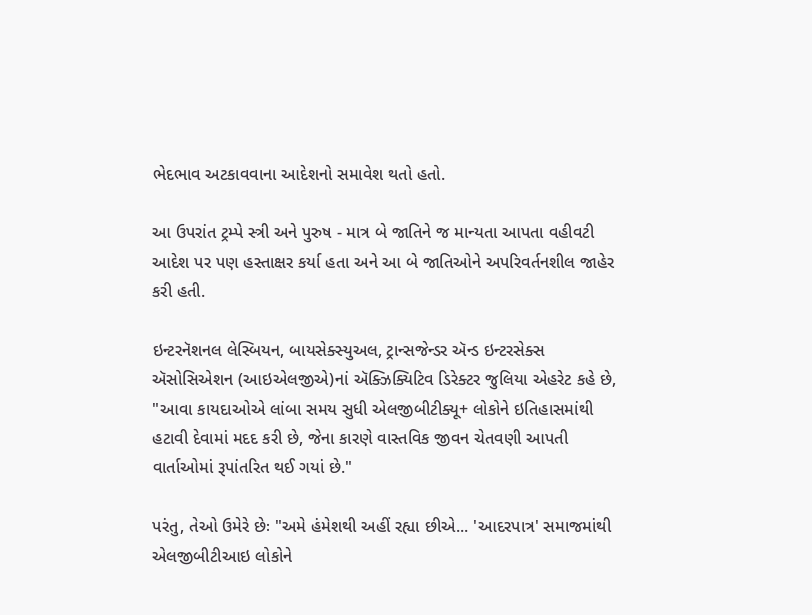ભેદભાવ અટકાવવાના આદેશનો સમાવેશ થતો હતો.

આ ઉપરાંત ટ્રમ્પે સ્ત્રી અને પુરુષ - માત્ર બે જાતિને જ માન્યતા આપતા વહીવટી આદેશ પર પણ હસ્તાક્ષર કર્યા હતા અને આ બે જાતિઓને અપરિવર્તનશીલ જાહેર કરી હતી.

ઇન્ટરનૅશનલ લેસ્બિયન, બાયસેક્સ્યુઅલ, ટ્રાન્સજેન્ડર ઍન્ડ ઇન્ટરસેક્સ ઍસોસિએશન (આઇએલજીએ)નાં ઍક્ઝિક્યિટિવ ડિરેક્ટર જુલિયા એહરેટ કહે છે, "આવા કાયદાઓએ લાંબા સમય સુધી એલજીબીટીક્યૂ+ લોકોને ઇતિહાસમાંથી હટાવી દેવામાં મદદ કરી છે, જેના કારણે વાસ્તવિક જીવન ચેતવણી આપતી વાર્તાઓમાં રૂપાંતરિત થઈ ગયાં છે."

પરંતુ, તેઓ ઉમેરે છેઃ "અમે હંમેશથી અહીં રહ્યા છીએ... 'આદરપાત્ર' સમાજમાંથી એલજીબીટીઆઇ લોકોને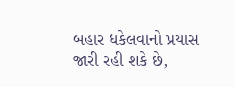બહાર ધકેલવાનો પ્રયાસ જારી રહી શકે છે,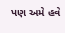પણ અમે હવે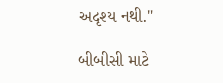અદૃશ્ય નથી."

બીબીસી માટે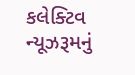કલેક્ટિવ ન્યૂઝરૂમનું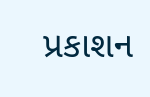પ્રકાશન